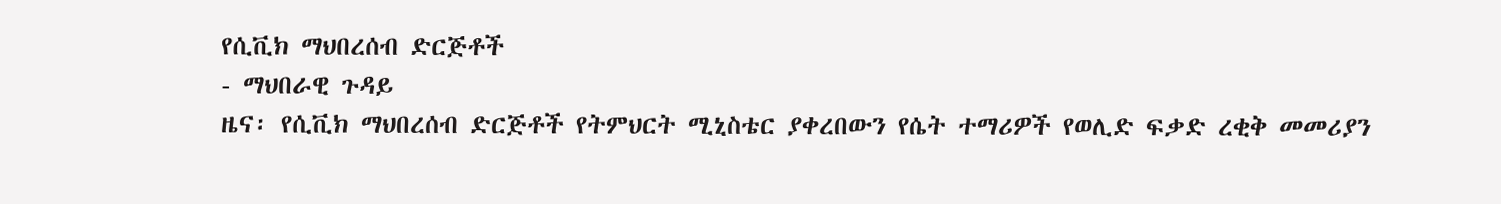የሲቪክ ማህበረሰብ ድርጅቶች
- ማህበራዊ ጉዳይ
ዜና፡ የሲቪክ ማህበረሰብ ድርጅቶች የትምህርት ሚኒስቴር ያቀረበውን የሴት ተማሪዎች የወሊድ ፍቃድ ረቂቅ መመሪያን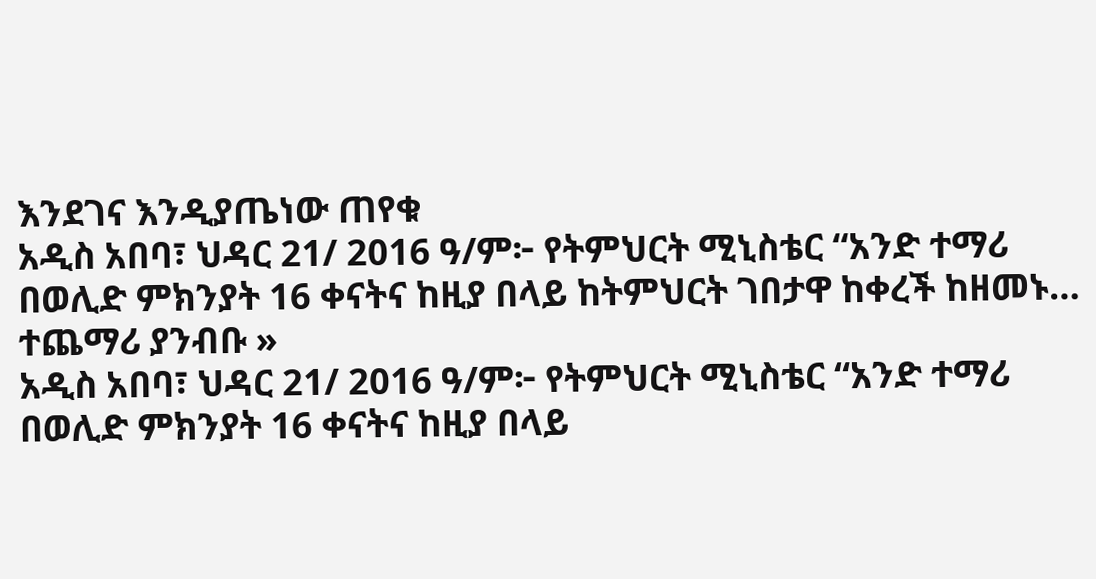እንደገና እንዲያጤነው ጠየቁ
አዲስ አበባ፣ ህዳር 21/ 2016 ዓ/ም፦ የትምህርት ሚኒስቴር “አንድ ተማሪ በወሊድ ምክንያት 16 ቀናትና ከዚያ በላይ ከትምህርት ገበታዋ ከቀረች ከዘመኑ…
ተጨማሪ ያንብቡ »
አዲስ አበባ፣ ህዳር 21/ 2016 ዓ/ም፦ የትምህርት ሚኒስቴር “አንድ ተማሪ በወሊድ ምክንያት 16 ቀናትና ከዚያ በላይ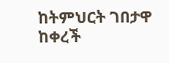ከትምህርት ገበታዋ ከቀረች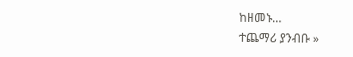ከዘመኑ…
ተጨማሪ ያንብቡ »